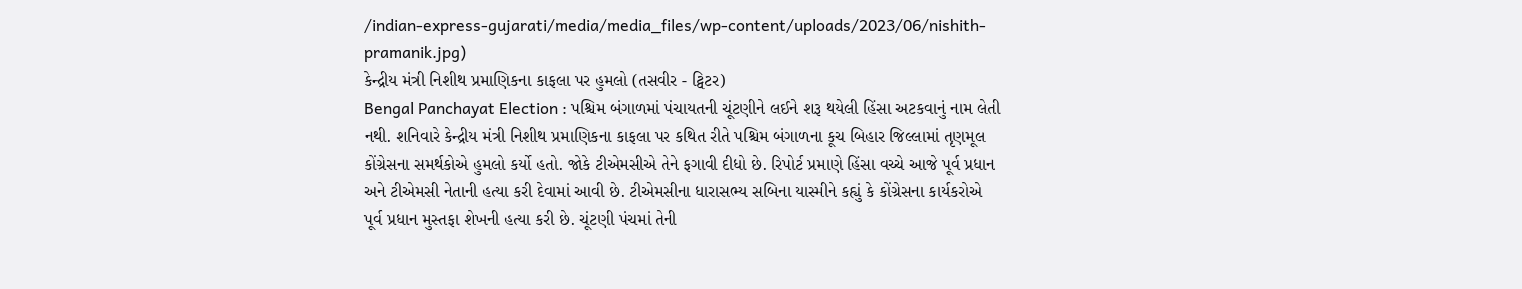/indian-express-gujarati/media/media_files/wp-content/uploads/2023/06/nishith-pramanik.jpg)
કેન્દ્રીય મંત્રી નિશીથ પ્રમાણિકના કાફલા પર હુમલો (તસવીર - ટ્વિટર)
Bengal Panchayat Election : પશ્ચિમ બંગાળમાં પંચાયતની ચૂંટણીને લઈને શરૂ થયેલી હિંસા અટકવાનું નામ લેતી નથી. શનિવારે કેન્દ્રીય મંત્રી નિશીથ પ્રમાણિકના કાફલા પર કથિત રીતે પશ્ચિમ બંગાળના કૂચ બિહાર જિલ્લામાં તૃણમૂલ કોંગ્રેસના સમર્થકોએ હુમલો કર્યો હતો. જોકે ટીએમસીએ તેને ફગાવી દીધો છે. રિપોર્ટ પ્રમાણે હિંસા વચ્ચે આજે પૂર્વ પ્રધાન અને ટીએમસી નેતાની હત્યા કરી દેવામાં આવી છે. ટીએમસીના ધારાસભ્ય સબિના યાસ્મીને કહ્યું કે કોંગ્રેસના કાર્યકરોએ પૂર્વ પ્રધાન મુસ્તફા શેખની હત્યા કરી છે. ચૂંટણી પંચમાં તેની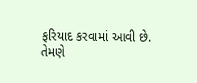ફરિયાદ કરવામાં આવી છે.
તેમણે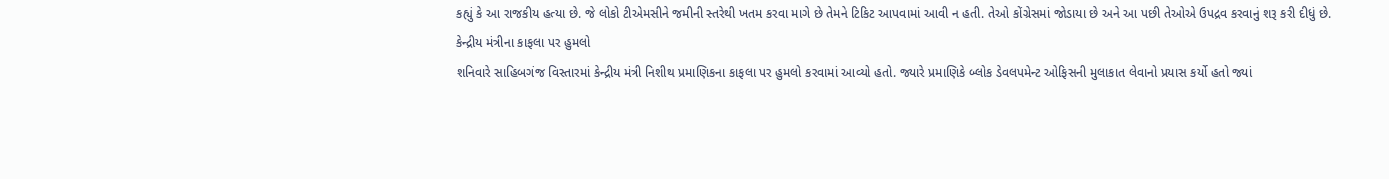કહ્યું કે આ રાજકીય હત્યા છે. જે લોકો ટીએમસીને જમીની સ્તરેથી ખતમ કરવા માગે છે તેમને ટિકિટ આપવામાં આવી ન હતી. તેઓ કોંગ્રેસમાં જોડાયા છે અને આ પછી તેઓએ ઉપદ્રવ કરવાનું શરૂ કરી દીધું છે.
કેન્દ્રીય મંત્રીના કાફલા પર હુમલો
શનિવારે સાહિબગંજ વિસ્તારમાં કેન્દ્રીય મંત્રી નિશીથ પ્રમાણિકના કાફલા પર હુમલો કરવામાં આવ્યો હતો. જ્યારે પ્રમાણિકે બ્લોક ડેવલપમેન્ટ ઓફિસની મુલાકાત લેવાનો પ્રયાસ કર્યો હતો જ્યાં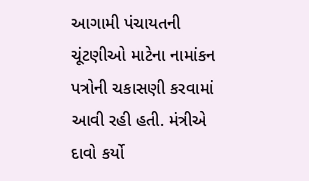આગામી પંચાયતની ચૂંટણીઓ માટેના નામાંકન પત્રોની ચકાસણી કરવામાં આવી રહી હતી. મંત્રીએ દાવો કર્યો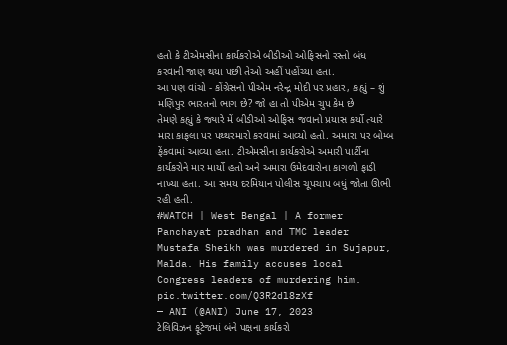હતો કે ટીએમસીના કાર્યકરોએ બીડીઓ ઓફિસનો રસ્તો બંધ કરવાની જાણ થયા પછી તેઓ અહીં પહોંચ્યા હતા.
આ પણ વાંચો - કોંગ્રેસનો પીએમ નરેન્દ્ર મોદી પર પ્રહાર, કહ્યું – શું મણિપુર ભારતનો ભાગ છે? જો હા તો પીએમ ચુપ કેમ છે
તેમણે કહ્યું કે જ્યારે મેં બીડીઓ ઓફિસ જવાનો પ્રયાસ કર્યો ત્યારે મારા કાફલા પર પથ્થરમારો કરવામાં આવ્યો હતો. અમારા પર બોમ્બ ફેંકવામાં આવ્યા હતા. ટીએમસીના કાર્યકરોએ અમારી પાર્ટીના કાર્યકરોને માર માર્યો હતો અને અમારા ઉમેદવારોના કાગળો ફાડી નાખ્યા હતા. આ સમય દરમિયાન પોલીસ ચૂપચાપ બધું જોતા ઊભી રહી હતી.
#WATCH | West Bengal | A former Panchayat pradhan and TMC leader Mustafa Sheikh was murdered in Sujapur, Malda. His family accuses local Congress leaders of murdering him. pic.twitter.com/Q3R2dl8zXf
— ANI (@ANI) June 17, 2023
ટેલિવિઝન ફૂટેજમાં બંને પક્ષના કાર્યકરો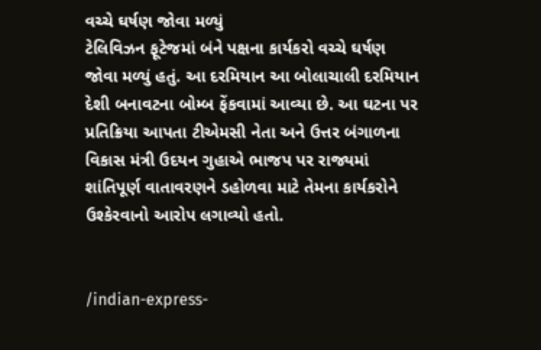વચ્ચે ઘર્ષણ જોવા મળ્યું
ટેલિવિઝન ફૂટેજમાં બંને પક્ષના કાર્યકરો વચ્ચે ઘર્ષણ જોવા મળ્યું હતું. આ દરમિયાન આ બોલાચાલી દરમિયાન દેશી બનાવટના બોમ્બ ફેંકવામાં આવ્યા છે. આ ઘટના પર પ્રતિક્રિયા આપતા ટીએમસી નેતા અને ઉત્તર બંગાળના વિકાસ મંત્રી ઉદયન ગુહાએ ભાજપ પર રાજ્યમાં શાંતિપૂર્ણ વાતાવરણને ડહોળવા માટે તેમના કાર્યકરોને ઉશ્કેરવાનો આરોપ લગાવ્યો હતો.


/indian-express-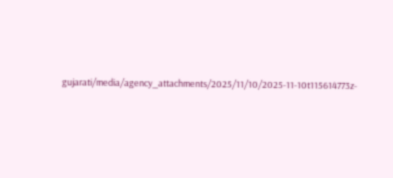gujarati/media/agency_attachments/2025/11/10/2025-11-10t115614773z-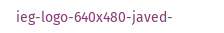ieg-logo-640x480-javed-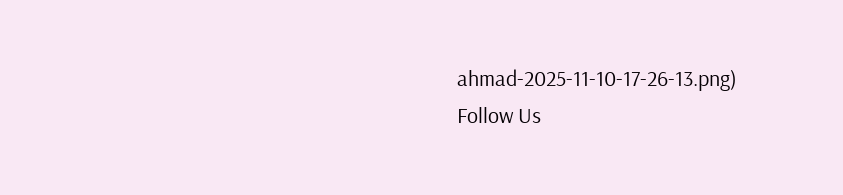ahmad-2025-11-10-17-26-13.png)
Follow Us